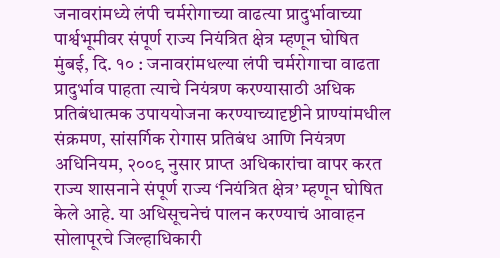जनावरांमध्ये लंपी चर्मरोगाच्या वाढत्या प्रादुर्भावाच्या पार्श्वभूमीवर संपूर्ण राज्य नियंत्रित क्षेत्र म्हणून घोषित
मुंबई, दि. १० : जनावरांमधल्या लंपी चर्मरोगाचा वाढता प्रादुर्भाव पाहता त्याचे नियंत्रण करण्यासाठी अधिक प्रतिबंधात्मक उपाययोजना करण्याच्यादृष्टीने प्राण्यांमधील संक्रमण, सांसर्गिक रोगास प्रतिबंध आणि नियंत्रण अधिनियम, २००९ नुसार प्राप्त अधिकारांचा वापर करत राज्य शासनाने संपूर्ण राज्य ‘नियंत्रित क्षेत्र’ म्हणून घोषित केले आहे. या अधिसूचनेचं पालन करण्याचं आवाहन सोलापूरचे जिल्हाधिकारी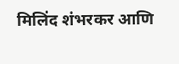मिलिंद शंभरकर आणि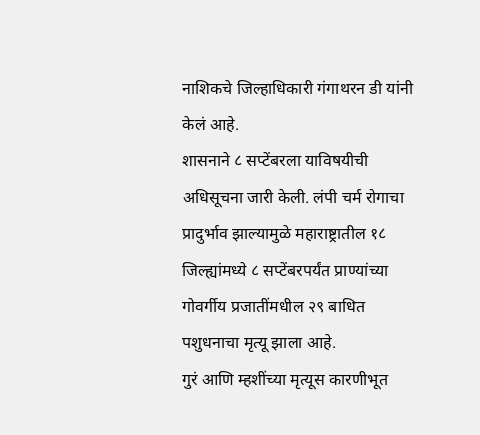नाशिकचे जिल्हाधिकारी गंगाथरन डी यांनी केलं आहे.
शासनाने ८ सप्टेंबरला याविषयीची अधिसूचना जारी केली. लंपी चर्म रोगाचा प्रादुर्भाव झाल्यामुळे महाराष्ट्रातील १८ जिल्ह्यांमध्ये ८ सप्टेंबरपर्यंत प्राण्यांच्या गोवर्गीय प्रजातींमधील २९ बाधित पशुधनाचा मृत्यू झाला आहे.
गुरं आणि म्हशींच्या मृत्यूस कारणीभूत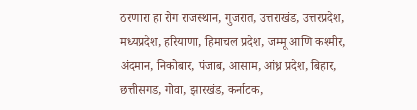ठरणारा हा रोग राजस्थान, गुजरात, उत्तराखंड, उत्तरप्रदेश, मध्यप्रदेश, हरियाणा, हिमाचल प्रदेश, जम्मू आणि कश्मीर, अंदमान, निकोबार, पंजाब, आसाम, आंध्र प्रदेश, बिहार, छत्तीसगड, गोवा, झारखंड, कर्नाटक,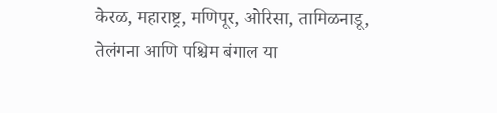केरळ, महाराष्ट्र, मणिपूर, ओरिसा, तामिळनाडू, तेलंगना आणि पश्चिम बंगाल या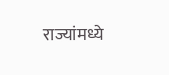राज्यांमध्ये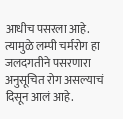आधीच पसरला आहे. त्यामुळे लम्पी चर्मरोग हा जलदगतीने पसरणारा अनुसूचित रोग असल्याचं दिसून आलं आहे.